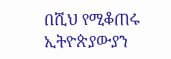በሺህ የሚቆጠሩ ኢትዮጵያውያን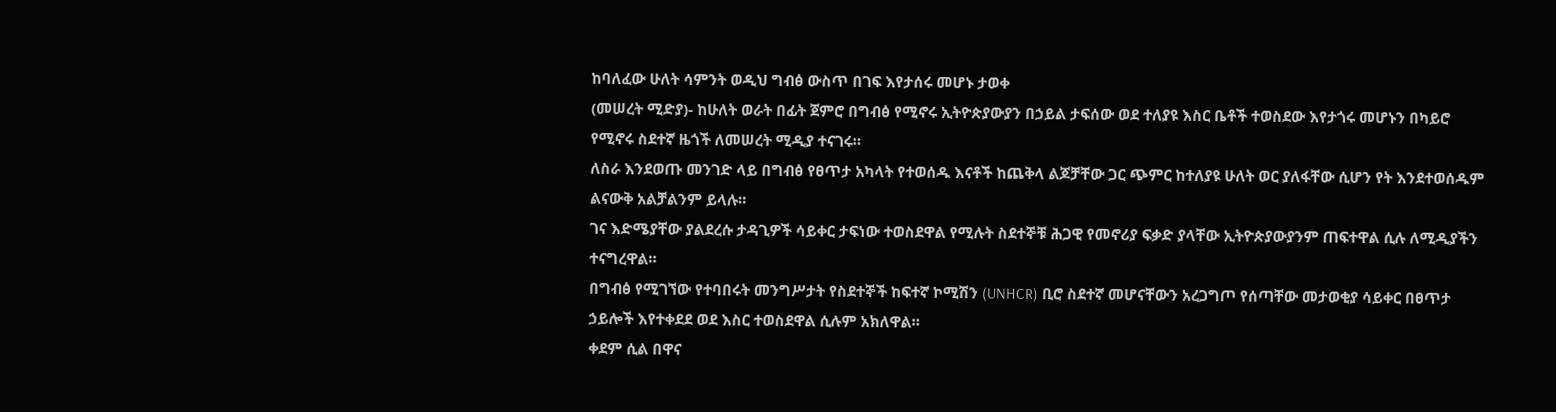ከባለፈው ሁለት ሳምንት ወዲህ ግብፅ ውስጥ በገፍ እየታሰሩ መሆኑ ታወቀ
(መሠረት ሚድያ)- ከሁለት ወራት በፊት ጀምሮ በግብፅ የሚኖሩ ኢትዮጵያውያን በኃይል ታፍሰው ወደ ተለያዩ እስር ቤቶች ተወስደው እየታጎሩ መሆኑን በካይሮ የሚኖሩ ስደተኛ ዜጎች ለመሠረት ሚዲያ ተናገሩ።
ለስራ እንደወጡ መንገድ ላይ በግብፅ የፀጥታ አካላት የተወሰዱ እናቶች ከጨቅላ ልጆቻቸው ጋር ጭምር ከተለያዩ ሁለት ወር ያለፋቸው ሲሆን የት እንደተወሰዱም ልናውቅ አልቻልንም ይላሉ።
ገና እድሜያቸው ያልደረሱ ታዳጊዎች ሳይቀር ታፍነው ተወስደዋል የሚሉት ስደተኞቹ ሕጋዊ የመኖሪያ ፍቃድ ያላቸው ኢትዮጵያውያንም ጠፍተዋል ሲሉ ለሚዲያችን ተናግረዋል።
በግብፅ የሚገኘው የተባበሩት መንግሥታት የስደተኞች ከፍተኛ ኮሚሽን (UNHCR) ቢሮ ስደተኛ መሆናቸውን አረጋግጦ የሰጣቸው መታወቂያ ሳይቀር በፀጥታ ኃይሎች እየተቀደደ ወደ እስር ተወስደዋል ሲሉም አክለዋል።
ቀደም ሲል በዋና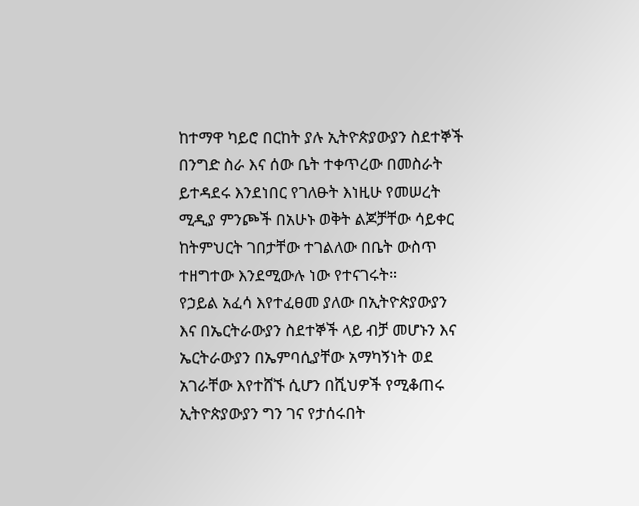ከተማዋ ካይሮ በርከት ያሉ ኢትዮጵያውያን ስደተኞች በንግድ ስራ እና ሰው ቤት ተቀጥረው በመስራት ይተዳደሩ እንደነበር የገለፁት እነዚሁ የመሠረት ሚዲያ ምንጮች በአሁኑ ወቅት ልጆቻቸው ሳይቀር ከትምህርት ገበታቸው ተገልለው በቤት ውስጥ ተዘግተው እንደሚውሉ ነው የተናገሩት።
የኃይል አፈሳ እየተፈፀመ ያለው በኢትዮጵያውያን እና በኤርትራውያን ስደተኞች ላይ ብቻ መሆኑን እና ኤርትራውያን በኤምባሲያቸው አማካኝነት ወደ አገራቸው እየተሸኙ ሲሆን በሺህዎች የሚቆጠሩ ኢትዮጵያውያን ግን ገና የታሰሩበት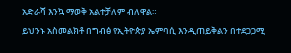አድራሻ እንኳ ማወቅ አልተቻለም ብለዋል።
ይህንኑ አስመልክቶ በግብፅ የኢትዮጵያ ኤምባሲ እንዲጠይቅልን በተደጋጋሚ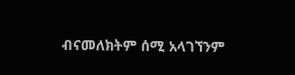ብናመለክትም ሰሚ አላገኘንም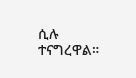ሲሉ ተናግረዋል።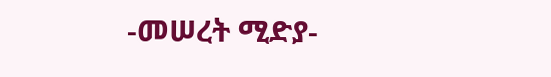-መሠረት ሚድያ-